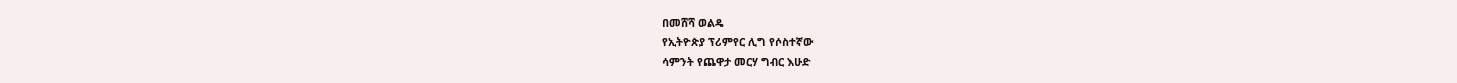በመሸሻ ወልዴ
የኢትዮጵያ ፕሪምየር ሊግ የሶስተኛው
ሳምንት የጨዋታ መርሃ ግብር እሁድ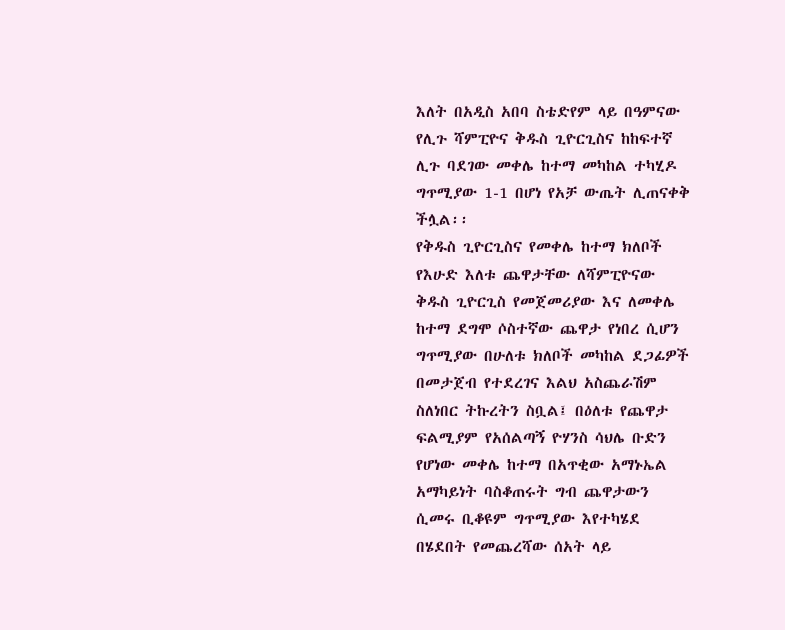እለት በአዲስ አበባ ስቴድየም ላይ በዓምናው
የሊጉ ሻምፒዮና ቅዱስ ጊዮርጊስና ከከፍተኛ
ሊጉ ባደገው መቀሌ ከተማ መካከል ተካሂዶ
ግጥሚያው 1-1 በሆነ የአቻ ውጤት ሊጠናቀቅ
ችሏል፡፡
የቅዱስ ጊዮርጊስና የመቀሌ ከተማ ክለቦች
የእሁድ እለቱ ጨዋታቸው ለሻምፒዮናው
ቅዱስ ጊዮርጊስ የመጀመሪያው እና ለመቀሌ
ከተማ ደግሞ ሶስተኛው ጨዋታ የነበረ ሲሆን
ግጥሚያው በሁለቱ ክለቦች መካከል ደጋፊዎች
በመታጀብ የተደረገና እልህ አስጨራሽም
ስለነበር ትኩረትን ስቧል፤ በዕለቱ የጨዋታ
ፍልሚያም የአሰልጣኝ ዮሃንስ ሳህሌ ቡድን
የሆነው መቀሌ ከተማ በአጥቂው አማኑኤል
አማካይነት ባስቆጠሩት ግብ ጨዋታውን
ሲመሩ ቢቆዩም ግጥሚያው እየተካሄደ
በሄደበት የመጨረሻው ሰአት ላይ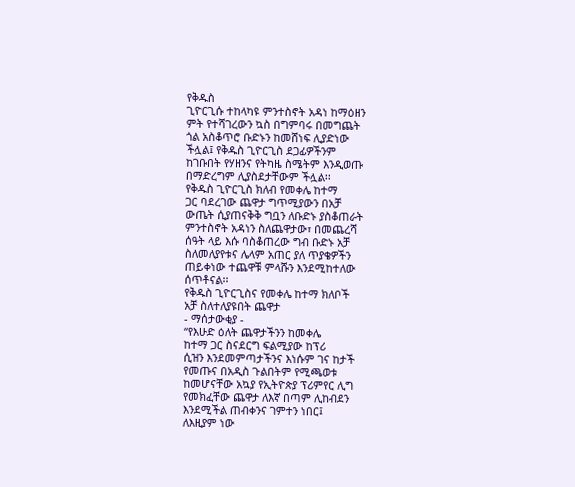የቅዱስ
ጊዮርጊሱ ተከላካዩ ምንተስኖት አዳነ ከማዕዘን
ምት የተሻገረውን ኳስ በግምባሩ በመግጨት
ጎል አስቆጥሮ ቡድኑን ከመሸነፍ ሊያድነው
ችሏል፤ የቅዱስ ጊዮርጊስ ደጋፊዎችንም
ከገቡበት የሃዘንና የትካዜ ስሜትም እንዲወጡ
በማድረግም ሊያስደታቸውም ችሏል፡፡
የቅዱስ ጊዮርጊስ ክለብ የመቀሌ ከተማ
ጋር ባደረገው ጨዋታ ግጥሚያውን በአቻ
ውጤት ሲያጠናቅቅ ግቧን ለቡድኑ ያስቆጠራት
ምንተስኖት አዳነን ስለጨዋታው፣ በመጨረሻ
ሰዓት ላይ እሱ ባስቆጠረው ግብ ቡድኑ አቻ
ስለመለያየቱና ሌላም አጠር ያለ ጥያቄዎችን
ጠይቀነው ተጨዋቹ ምላሹን እንደሚከተለው
ሰጥቶናል፡፡
የቅዱስ ጊዮርጊስና የመቀሌ ከተማ ክለቦች
አቻ ስለተለያዩበት ጨዋታ
- ማሰታውቂያ -
‘‘የእሁድ ዕለት ጨዋታችንን ከመቀሌ
ከተማ ጋር ስናደርግ ፍልሚያው ከፕሪ
ሲዝን እንደመምጣታችንና እነሱም ገና ከታች
የመጡና በአዲስ ጉልበትም የሚጫወቱ
ከመሆናቸው አኳያ የኢትዮጵያ ፕሪምየር ሊግ
የመክፈቸው ጨዋታ ለእኛ በጣም ሊከብደን
እንደሚችል ጠብቀንና ገምተን ነበር፤
ለእዚያም ነው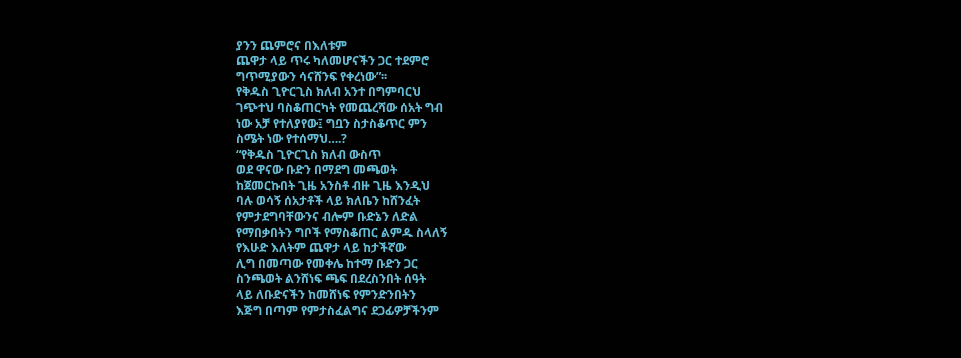ያንን ጨምሮና በእለቱም
ጨዋታ ላይ ጥሩ ካለመሆናችን ጋር ተደምሮ
ግጥሚያውን ሳናሸንፍ የቀረነው”፡፡
የቅዱስ ጊዮርጊስ ክለብ አንተ በግምባርህ
ገጭተህ ባስቆጠርካት የመጨረሻው ሰአት ግብ
ነው አቻ የተለያየው፤ ግቧን ስታስቆጥር ምን
ስሜት ነው የተሰማህ….?
“የቅዱስ ጊዮርጊስ ክለብ ውስጥ
ወደ ዋናው ቡድን በማደግ መጫወት
ከጀመርኩበት ጊዜ አንስቶ ብዙ ጊዜ እንዲህ
ባሉ ወሳኝ ሰአታቶች ላይ ክለቤን ከሸንፈት
የምታደግባቸውንና ብሎም ቡድኔን ለድል
የማበቃበትን ግቦች የማስቆጠር ልምዱ ስላለኝ
የእሁድ እለትም ጨዋታ ላይ ከታችኛው
ሊግ በመጣው የመቀሌ ከተማ ቡድን ጋር
ስንጫወት ልንሸነፍ ጫፍ በደረስንበት ሰዓት
ላይ ለቡድናችን ከመሸነፍ የምንድንበትን
እጅግ በጣም የምታስፈልግና ደጋፊዎቻችንም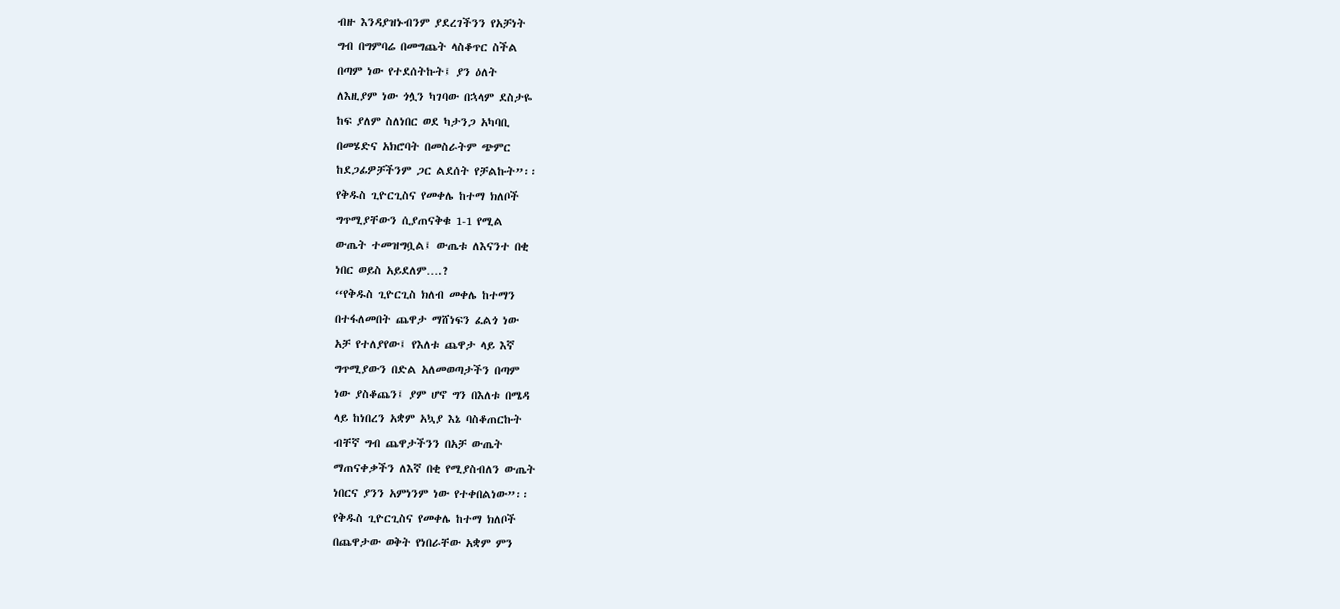ብዙ እንዳያዝኑብንም ያደረገችንን የአቻነት
ግብ በግምባሬ በመግጨት ላስቆጥር ስችል
በጣም ነው የተደሰትኩት፤ ያን ዕለት
ለእዚያም ነው ጎሏን ካገባው በኋላም ደስታዬ
ከፍ ያለም ስለነበር ወደ ካታንጋ አካባቢ
በመሄድና አክሮባት በመስራትም ጭምር
ከደጋፊዎቻችንም ጋር ልደሰት የቻልኩት”፡፡
የቅዱስ ጊዮርጊስና የመቀሌ ከተማ ክለቦች
ግጥሚያቸውን ሲያጠናቅቁ 1-1 የሚል
ውጤት ተመዝግቧል፤ ውጤቱ ለእናንተ በቂ
ነበር ወይስ አይደለም….?
‘‘የቅዱስ ጊዮርጊስ ክለብ መቀሌ ከተማን
በተፋለመበት ጨዋታ ማሸነፍን ፈልጎ ነው
አቻ የተለያየው፤ የእለቱ ጨዋታ ላይ እኛ
ግጥሚያውን በድል አለመወጣታችን በጣም
ነው ያስቆጨን፤ ያም ሆኖ ግን በእለቱ በሜዳ
ላይ ከነበረን አቋም አኳያ እኔ ባስቆጠርኩት
ብቸኛ ግብ ጨዋታችንን በአቻ ውጤት
ማጠናቀቃችን ለእኛ በቂ የሚያስብለን ውጤት
ነበርና ያንን አምነንም ነው የተቀበልነው”፡፡
የቅዱስ ጊዮርጊስና የመቀሌ ከተማ ክለቦች
በጨዋታው ወቅት የነበራቸው አቋም ምን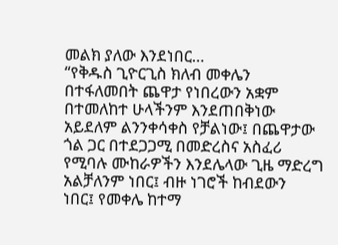መልክ ያለው እንደነበር…
“የቅዱስ ጊዮርጊስ ክለብ መቀሌን
በተፋለመበት ጨዋታ የነበረውን አቋም
በተመለከተ ሁላችንም እንደጠበቅነው
አይደለም ልንንቀሳቀስ የቻልነው፤ በጨዋታው
ጎል ጋር በተደጋጋሚ በመድረስና አስፈሪ
የሚባሉ ሙከራዎችን እንደሌላው ጊዜ ማድረግ
አልቻለንም ነበር፤ ብዙ ነገሮች ከብደውን
ነበር፤ የመቀሌ ከተማ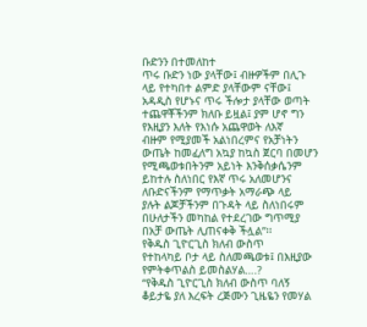ቡድንን በተመለከተ
ጥሩ ቡድን ነው ያላቸው፤ ብዙዎችም በሊጉ
ላይ የተካበተ ልምድ ያላቸውም ናቸው፤
አዳዲስ የሆኑና ጥሩ ችሎታ ያላቸው ወጣት
ተጨዋቾችንም ክለቡ ይዟል፤ ያም ሆኖ ግን
የእዚያን እለት የእነሱ አጨዋወት ለእኛ
ብዙም የሚያመች አልነበረምና የአቻነትን
ውጤት ከመፈለግ አኳያ ከኳስ ጀርባ በመሆን
የሚጫወቱበትንም አይነት እንቅሰቃሴንም
ይከተሉ ስለነበር የእኛ ጥሩ አለመሆንና
ለቡድናችንም የማጥቃት አማራጭ ላይ
ያሉት ልጆቻችንም በጉዳት ላይ ስለነበሩም
በሁለታችን መካከል የተደረገው ግጥሚያ
በአቻ ውጤት ሊጠናቀቅ ችሏል”፡፡
የቅዱስ ጊዮርጊስ ክለብ ውስጥ
የተከላካይ ቦታ ላይ ስለመጫወቱ፤ በእዚያው
የምትቀጥልስ ይመስልሃል….?
“የቅዱስ ጊዮርጊስ ክለብ ውስጥ ባለኝ
ቆይታዬ ያለ እረፍት ረጅሙን ጊዜዬን የመሃል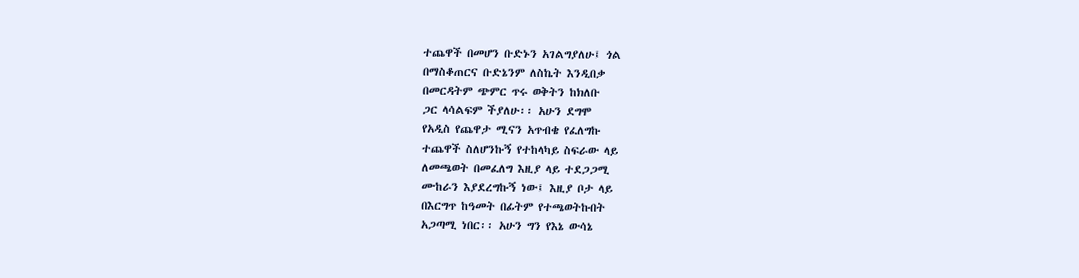ተጨዋች በመሆን ቡድኑን አገልግያለሁ፤ ጎል
በማስቆጠርና ቡድኔንም ለስኬት እንዲበቃ
በመርዳትም ጭምር ጥሩ ወቅትን ከክለቡ
ጋር ላሳልፍም ችያለሁ፡፡ አሁን ደግሞ
የአዲስ የጨዋታ ሚናን አጥብቄ የፈለግኩ
ተጨዋች ስለሆንኩኝ የተከላካይ ስፍራው ላይ
ለመጫወት በመፈለግ እዚያ ላይ ተደጋጋሚ
ሙከራን እያደረግኩኝ ነው፤ እዚያ ቦታ ላይ
በእርግጥ ከዓመት በፊትም የተጫወትኩበት
አጋጣሚ ነበር፡፡ አሁን ግን የእኔ ውሳኔ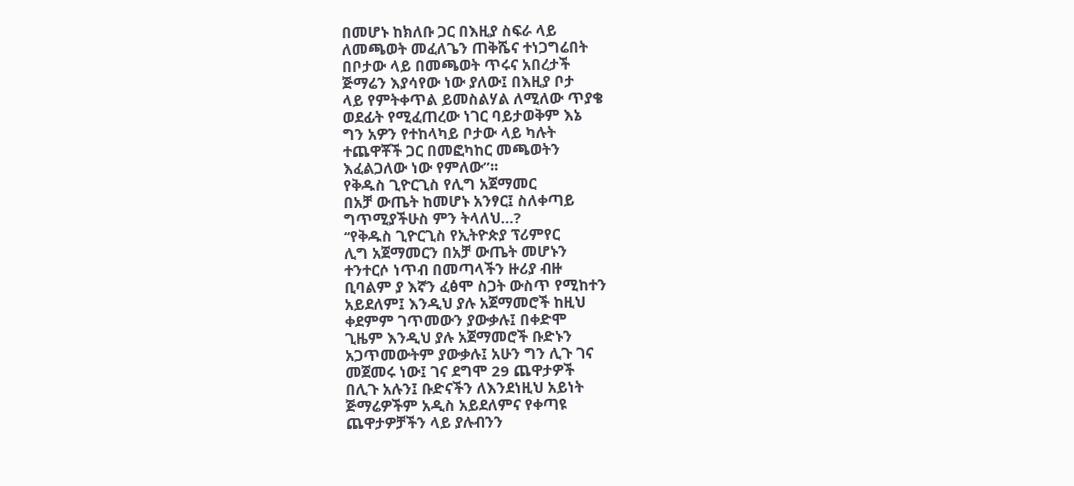በመሆኑ ከክለቡ ጋር በእዚያ ስፍራ ላይ
ለመጫወት መፈለጌን ጠቅሼና ተነጋግሬበት
በቦታው ላይ በመጫወት ጥሩና አበረታች
ጅማሬን እያሳየው ነው ያለው፤ በእዚያ ቦታ
ላይ የምትቀጥል ይመስልሃል ለሚለው ጥያቄ
ወደፊት የሚፈጠረው ነገር ባይታወቅም እኔ
ግን አዎን የተከላካይ ቦታው ላይ ካሉት
ተጨዋቾች ጋር በመፎካከር መጫወትን
እፈልጋለው ነው የምለው”፡፡
የቅዱስ ጊዮርጊስ የሊግ አጀማመር
በአቻ ውጤት ከመሆኑ አንፃር፤ ስለቀጣይ
ግጥሚያችሁስ ምን ትላለህ…?
‘‘የቅዱስ ጊዮርጊስ የኢትዮጵያ ፕሪምየር
ሊግ አጀማመርን በአቻ ውጤት መሆኑን
ተንተርሶ ነጥብ በመጣላችን ዙሪያ ብዙ
ቢባልም ያ እኛን ፈፅሞ ስጋት ውስጥ የሚከተን
አይደለም፤ እንዲህ ያሉ አጀማመሮች ከዚህ
ቀደምም ገጥመውን ያውቃሉ፤ በቀድሞ
ጊዜም እንዲህ ያሉ አጀማመሮች ቡድኑን
አጋጥመውትም ያውቃሉ፤ አሁን ግን ሊጉ ገና
መጀመሩ ነው፤ ገና ደግሞ 29 ጨዋታዎች
በሊጉ አሉን፤ ቡድናችን ለእንደነዚህ አይነት
ጅማሬዎችም አዲስ አይደለምና የቀጣዩ
ጨዋታዎቻችን ላይ ያሉብንን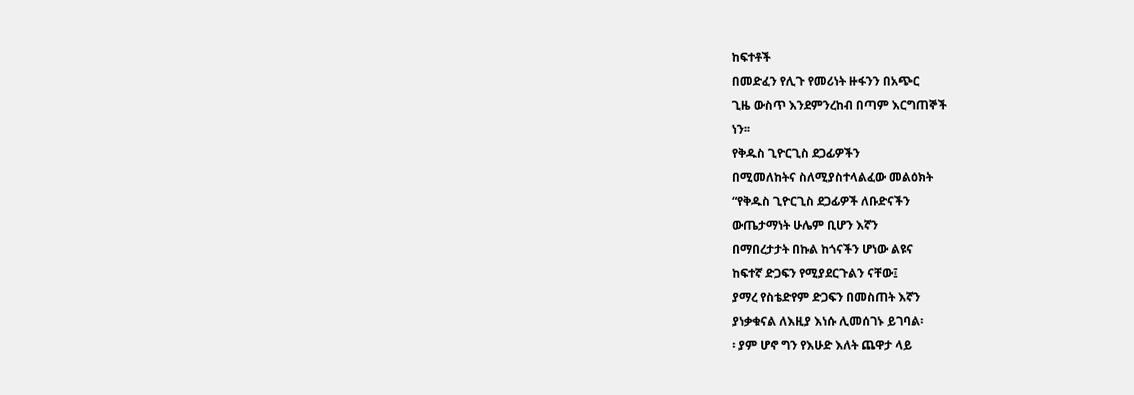ከፍተቶች
በመድፈን የሊጉ የመሪነት ዙፋንን በአጭር
ጊዜ ውስጥ እንደምንረከብ በጣም እርግጠኞች
ነን፡፡
የቅዱስ ጊዮርጊስ ደጋፊዎችን
በሚመለከትና ስለሚያስተላልፈው መልዕክት
“የቅዱስ ጊዮርጊስ ደጋፊዎች ለቡድናችን
ውጤታማነት ሁሌም ቢሆን እኛን
በማበረታታት በኩል ከጎናችን ሆነው ልዩና
ከፍተኛ ድጋፍን የሚያደርጉልን ናቸው፤
ያማረ የስቴድየም ድጋፍን በመስጠት እኛን
ያነቃቁናል ለእዚያ እነሱ ሊመሰገኑ ይገባል፡
፡ ያም ሆኖ ግን የእሁድ እለት ጨዋታ ላይ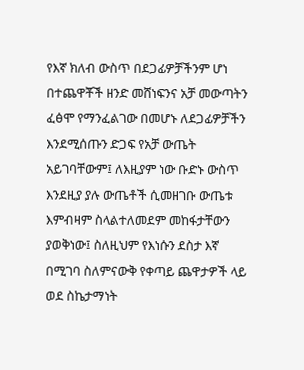የእኛ ክለብ ውስጥ በደጋፊዎቻችንም ሆነ
በተጨዋቾች ዘንድ መሸነፍንና አቻ መውጣትን
ፈፅሞ የማንፈልገው በመሆኑ ለደጋፊዎቻችን
እንደሚሰጡን ድጋፍ የአቻ ውጤት
አይገባቸውም፤ ለእዚያም ነው ቡድኑ ውስጥ
እንደዚያ ያሉ ውጤቶች ሲመዘገቡ ውጤቱ
እምብዛም ስላልተለመደም መከፋታቸውን
ያወቅነው፤ ስለዚህም የእነሱን ደስታ እኛ
በሚገባ ስለምናውቅ የቀጣይ ጨዋታዎች ላይ
ወደ ስኬታማነት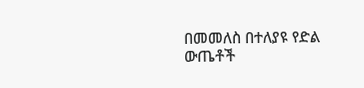በመመለስ በተለያዩ የድል
ውጤቶች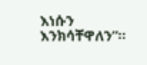እነሱን እንክሳቸዋለን”፡፡